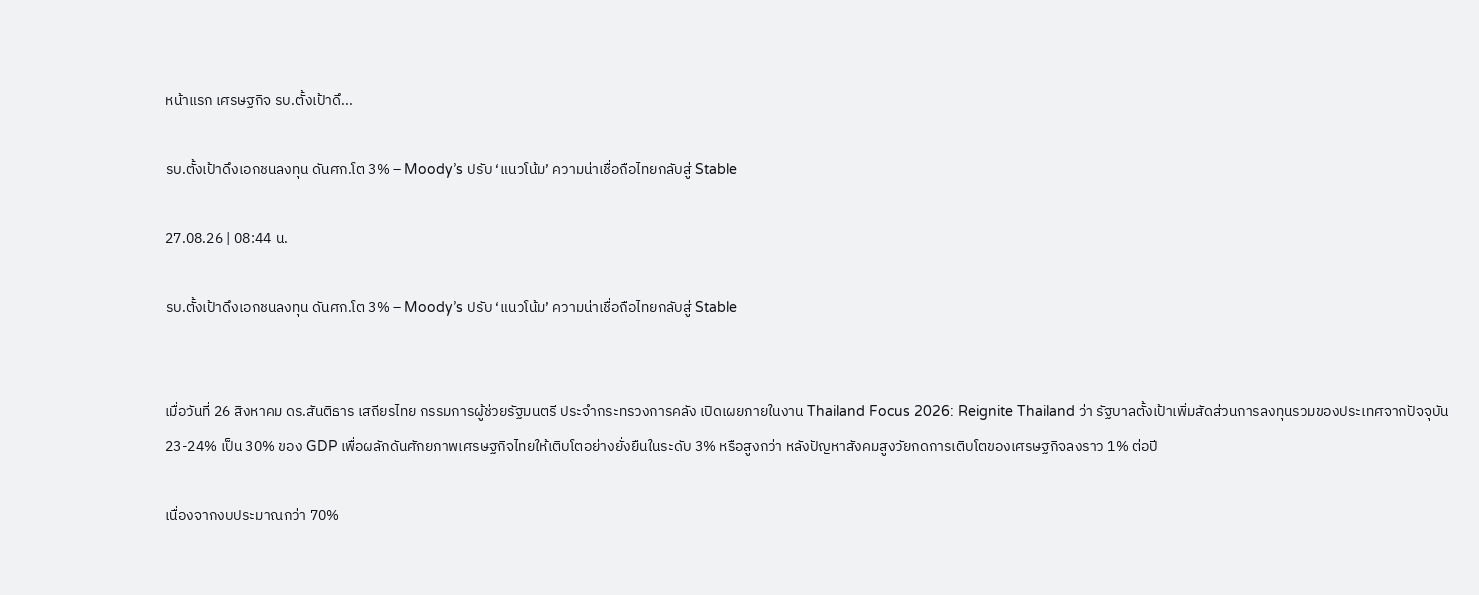หน้าแรก เศรษฐกิจ รบ.ตั้งเป้าดึ...

รบ.ตั้งเป้าดึงเอกชนลงทุน ดันศก.โต 3% – Moody’s ปรับ ‘แนวโน้ม’ ความน่าเชื่อถือไทยกลับสู่ Stable

27.08.26 | 08:44 น.

รบ.ตั้งเป้าดึงเอกชนลงทุน ดันศก.โต 3% – Moody’s ปรับ ‘แนวโน้ม’ ความน่าเชื่อถือไทยกลับสู่ Stable


เมื่อวันที่ 26 สิงหาคม ดร.สันติธาร เสถียรไทย กรรมการผู้ช่วยรัฐมนตรี ประจำกระทรวงการคลัง เปิดเผยภายในงาน Thailand Focus 2026: Reignite Thailand ว่า รัฐบาลตั้งเป้าเพิ่มสัดส่วนการลงทุนรวมของประเทศจากปัจจุบัน 23-24% เป็น 30% ของ GDP เพื่อผลักดันศักยภาพเศรษฐกิจไทยให้เติบโตอย่างยั่งยืนในระดับ 3% หรือสูงกว่า หลังปัญหาสังคมสูงวัยกดการเติบโตของเศรษฐกิจลงราว 1% ต่อปี

เนื่องจากงบประมาณกว่า 70%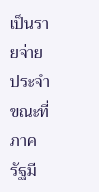เป็นรายจ่ายประจำ ขณะที่ภาครัฐมี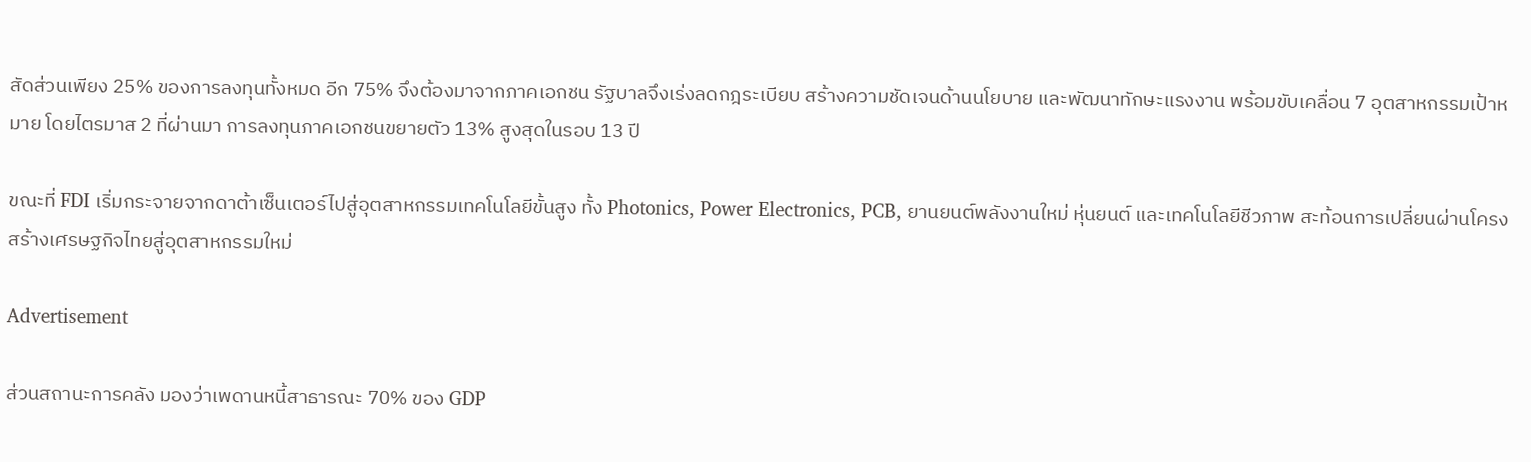สัดส่วนเพียง 25% ของการลงทุนทั้งหมด อีก 75% จึงต้องมาจากภาคเอกชน รัฐบาลจึงเร่งลดกฎระเบียบ สร้างความชัดเจนด้านนโยบาย และพัฒนาทักษะแรงงาน พร้อมขับเคลื่อน 7 อุตสาหกรรมเป้าหมาย โดยไตรมาส 2 ที่ผ่านมา การลงทุนภาคเอกชนขยายตัว 13% สูงสุดในรอบ 13 ปี

ขณะที่ FDI เริ่มกระจายจากดาต้าเซ็นเตอร์ไปสู่อุตสาหกรรมเทคโนโลยีขั้นสูง ทั้ง Photonics, Power Electronics, PCB, ยานยนต์พลังงานใหม่ หุ่นยนต์ และเทคโนโลยีชีวภาพ สะท้อนการเปลี่ยนผ่านโครงสร้างเศรษฐกิจไทยสู่อุตสาหกรรมใหม่

Advertisement

ส่วนสถานะการคลัง มองว่าเพดานหนี้สาธารณะ 70% ของ GDP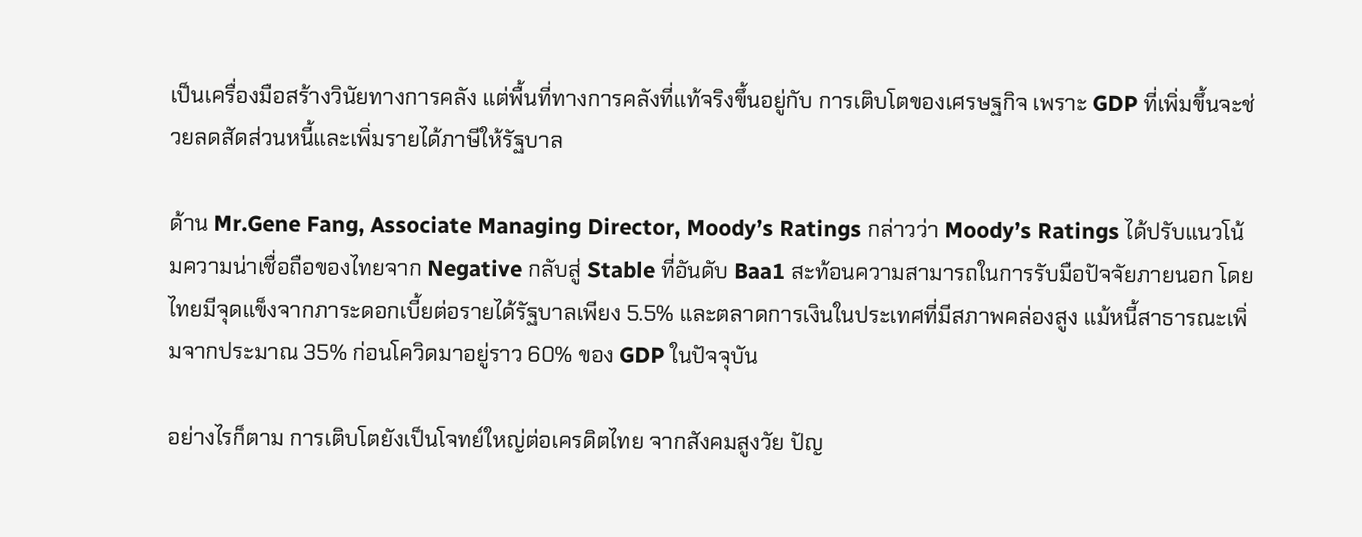เป็นเครื่องมือสร้างวินัยทางการคลัง แต่พื้นที่ทางการคลังที่แท้จริงขึ้นอยู่กับ การเติบโตของเศรษฐกิจ เพราะ GDP ที่เพิ่มขึ้นจะช่วยลดสัดส่วนหนี้และเพิ่มรายได้ภาษีให้รัฐบาล

ด้าน Mr.Gene Fang, Associate Managing Director, Moody’s Ratings กล่าวว่า Moody’s Ratings ได้ปรับแนวโน้มความน่าเชื่อถือของไทยจาก Negative กลับสู่ Stable ที่อันดับ Baa1 สะท้อนความสามารถในการรับมือปัจจัยภายนอก โดยไทยมีจุดแข็งจากภาระดอกเบี้ยต่อรายได้รัฐบาลเพียง 5.5% และตลาดการเงินในประเทศที่มีสภาพคล่องสูง แม้หนี้สาธารณะเพิ่มจากประมาณ 35% ก่อนโควิดมาอยู่ราว 60% ของ GDP ในปัจจุบัน

อย่างไรก็ตาม การเติบโตยังเป็นโจทย์ใหญ่ต่อเครดิตไทย จากสังคมสูงวัย ปัญ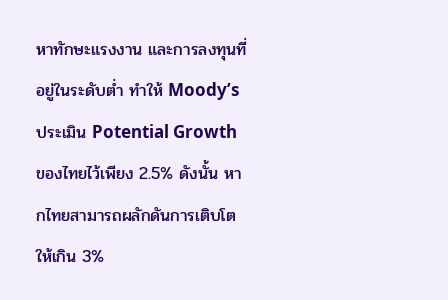หาทักษะแรงงาน และการลงทุนที่อยู่ในระดับต่ำ ทำให้ Moody’s ประเมิน Potential Growth ของไทยไว้เพียง 2.5% ดังนั้น หากไทยสามารถผลักดันการเติบโตให้เกิน 3%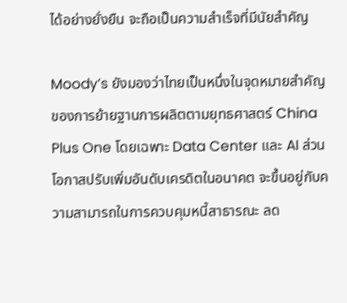ได้อย่างยั่งยืน จะถือเป็นความสำเร็จที่มีนัยสำคัญ

Moody’s ยังมองว่าไทยเป็นหนึ่งในจุดหมายสำคัญของการย้ายฐานการผลิตตามยุทธศาสตร์ China Plus One โดยเฉพาะ Data Center และ AI ส่วนโอกาสปรับเพิ่มอันดับเครดิตในอนาคต จะขึ้นอยู่กับความสามารถในการควบคุมหนี้สาธารณะ ลด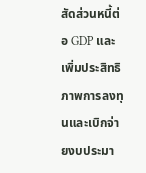สัดส่วนหนี้ต่อ GDP และเพิ่มประสิทธิภาพการลงทุนและเบิกจ่ายงบประมา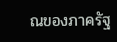ณของภาครัฐ